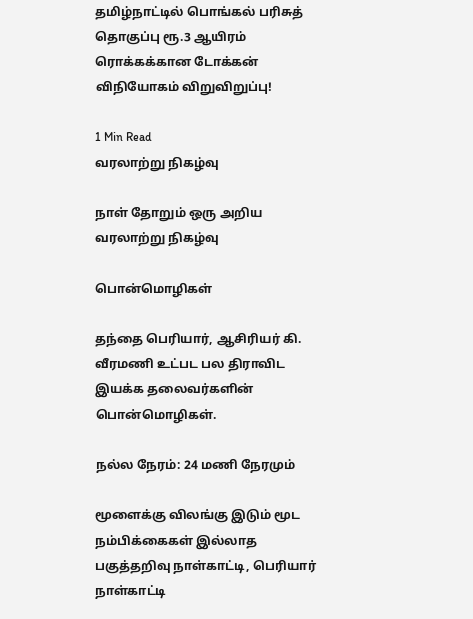தமிழ்நாட்டில் பொங்கல் பரிசுத் தொகுப்பு ரூ.3 ஆயிரம் ரொக்கக்கான டோக்கன் விநியோகம் விறுவிறுப்பு!

1 Min Read
வரலாற்று நிகழ்வு

நாள் தோறும் ஒரு அறிய வரலாற்று நிகழ்வு

பொன்மொழிகள்

தந்தை பெரியார், ஆசிரியர் கி. வீரமணி உட்பட பல திராவிட இயக்க தலைவர்களின் பொன்மொழிகள்.

நல்ல நேரம்: 24 மணி நேரமும்

மூளைக்கு விலங்கு இடும் மூட நம்பிக்கைகள் இல்லாத பகுத்தறிவு நாள்காட்டி, பெரியார் நாள்காட்டி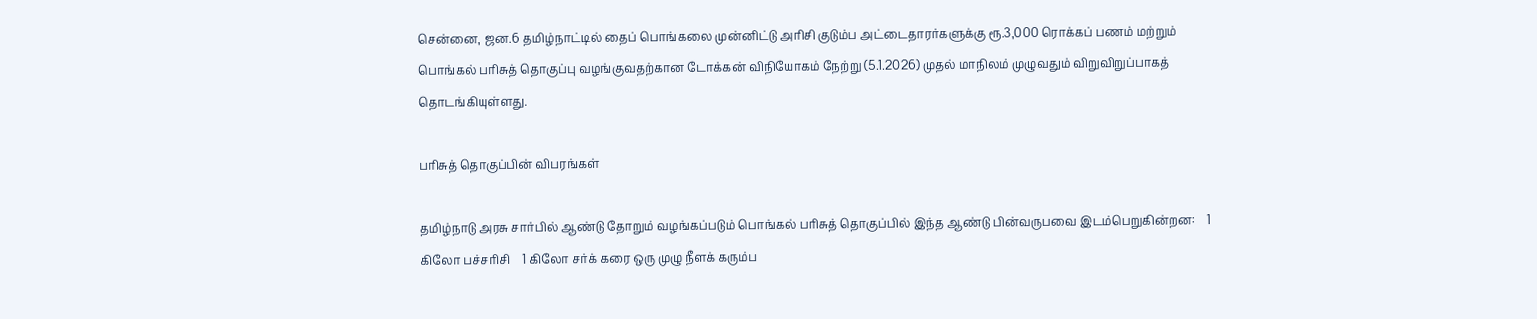சென்னை, ஜன.6 தமிழ்நாட்டில் தைப் பொங்கலை முன்னிட்டு அரிசி குடும்ப அட்டைதாரர்களுக்கு ரூ.3,000 ரொக்கப் பணம் மற்றும் பொங்கல் பரிசுத் தொகுப்பு வழங்குவதற்கான டோக்கன் விநியோகம் நேற்று (5.1.2026) முதல் மாநிலம் முழுவதும் விறுவிறுப்பாகத் தொடங்கியுள்ளது.

பரிசுத் தொகுப்பின் விபரங்கள்

தமிழ்நாடு அரசு சார்பில் ஆண்டு தோறும் வழங்கப்படும் பொங்கல் பரிசுத் தொகுப்பில் இந்த ஆண்டு பின்வருபவை இடம்பெறுகின்றன:    1 கிலோ பச்சரிசி    1 கிலோ சர்க் கரை ஒரு முழு நீளக் கரும்ப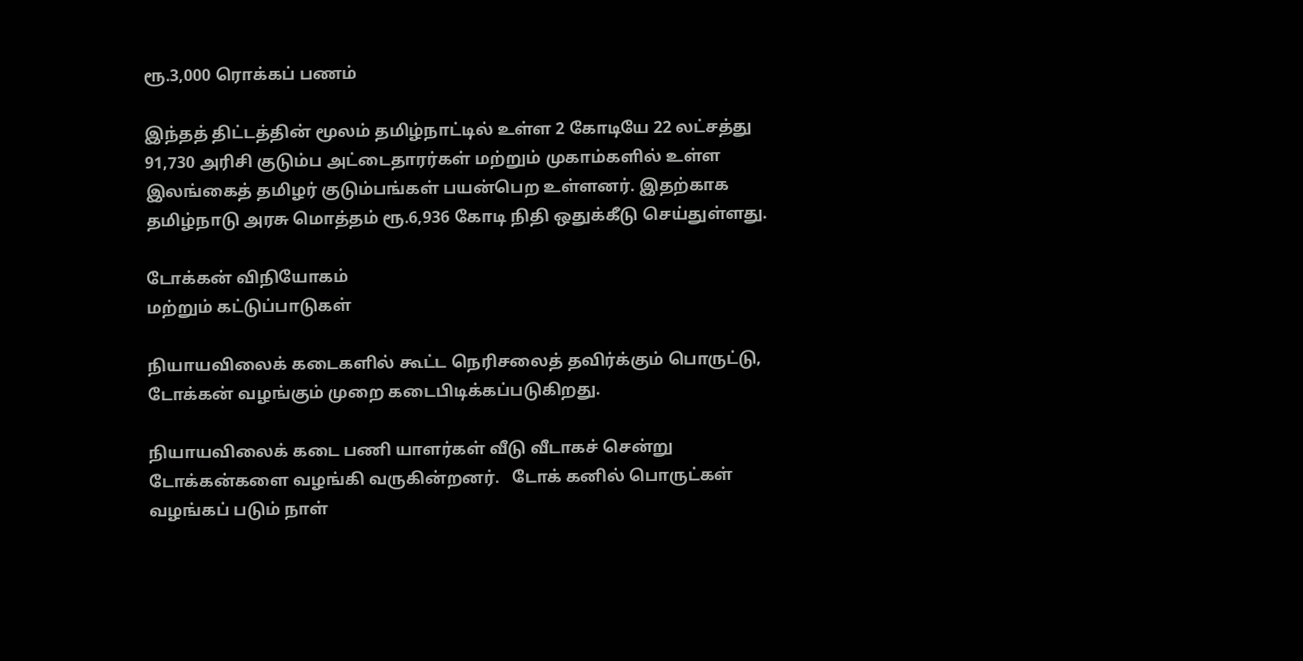ரூ.3,000 ரொக்கப் பணம்

இந்தத் திட்டத்தின் மூலம் தமிழ்நாட்டில் உள்ள 2 கோடியே 22 லட்சத்து 91,730 அரிசி குடும்ப அட்டைதாரர்கள் மற்றும் முகாம்களில் உள்ள இலங்கைத் தமிழர் குடும்பங்கள் பயன்பெற உள்ளனர். இதற்காக தமிழ்நாடு அரசு மொத்தம் ரூ.6,936 கோடி நிதி ஒதுக்கீடு செய்துள்ளது.

டோக்கன் விநியோகம்
மற்றும் கட்டுப்பாடுகள்

நியாயவிலைக் கடைகளில் கூட்ட நெரிசலைத் தவிர்க்கும் பொருட்டு, டோக்கன் வழங்கும் முறை கடைபிடிக்கப்படுகிறது.

நியாயவிலைக் கடை பணி யாளர்கள் வீடு வீடாகச் சென்று டோக்கன்களை வழங்கி வருகின்றனர்.   டோக் கனில் பொருட்கள் வழங்கப் படும் நாள்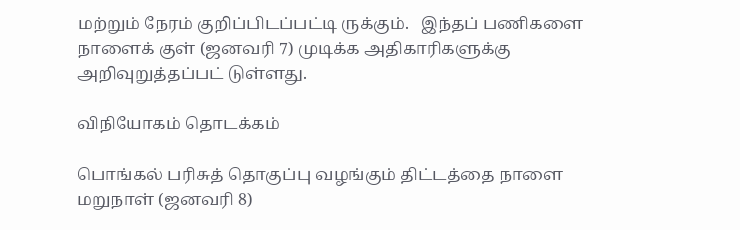மற்றும் நேரம் குறிப்பிடப்பட்டி ருக்கும்.   இந்தப் பணிகளை நாளைக் குள் (ஜனவரி 7) முடிக்க அதிகாரிகளுக்கு அறிவுறுத்தப்பட் டுள்ளது.

விநியோகம் தொடக்கம்

பொங்கல் பரிசுத் தொகுப்பு வழங்கும் திட்டத்தை நாளை மறுநாள் (ஜனவரி 8)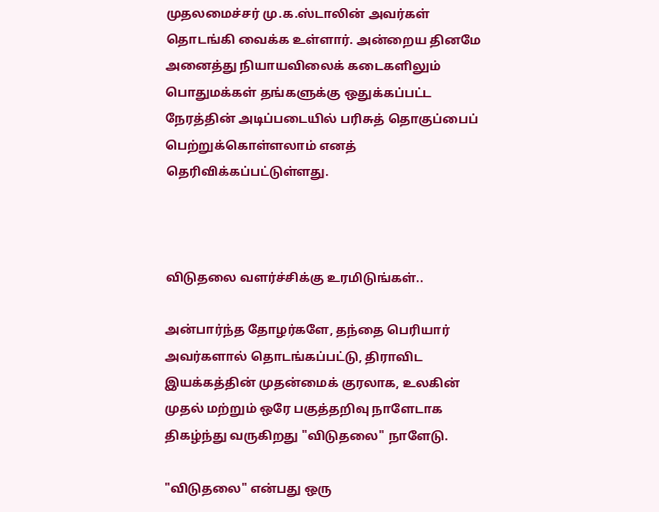முதலமைச்சர் மு.க.ஸ்டாலின் அவர்கள் தொடங்கி வைக்க உள்ளார். அன்றைய தினமே அனைத்து நியாயவிலைக் கடைகளிலும் பொதுமக்கள் தங்களுக்கு ஒதுக்கப்பட்ட நேரத்தின் அடிப்படையில் பரிசுத் தொகுப்பைப் பெற்றுக்கொள்ளலாம் எனத் தெரிவிக்கப்பட்டுள்ளது.



விடுதலை வளர்ச்சிக்கு உரமிடுங்கள்..

அன்பார்ந்த தோழர்களே, தந்தை பெரியார் அவர்களால் தொடங்கப்பட்டு, திராவிட இயக்கத்தின் முதன்மைக் குரலாக, உலகின் முதல் மற்றும் ஒரே பகுத்தறிவு நாளேடாக திகழ்ந்து வருகிறது "விடுதலை" நாளேடு.

"விடுதலை" என்பது ஒரு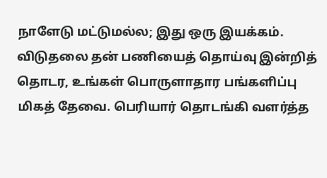நாளேடு மட்டுமல்ல; இது ஒரு இயக்கம். விடுதலை தன் பணியைத் தொய்வு இன்றித் தொடர, உங்கள் பொருளாதார பங்களிப்பு மிகத் தேவை. பெரியார் தொடங்கி வளர்த்த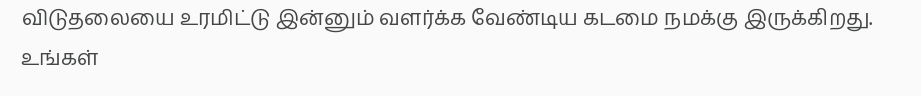விடுதலையை உரமிட்டு இன்னும் வளர்க்க வேண்டிய கடமை நமக்கு இருக்கிறது. உங்கள்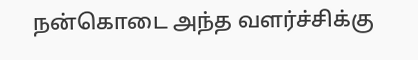நன்கொடை அந்த வளர்ச்சிக்கு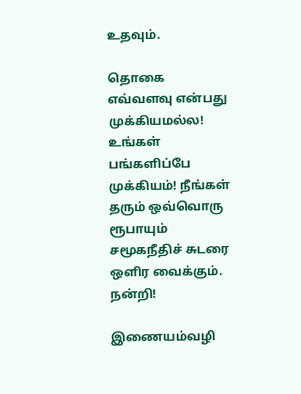உதவும்.

தொகை எவ்வளவு என்பது முக்கியமல்ல! உங்கள் பங்களிப்பே முக்கியம்! நீங்கள் தரும் ஒவ்வொரு ரூபாயும் சமூகநீதிச் சுடரை ஒளிர வைக்கும். நன்றி!

இணையம்வழி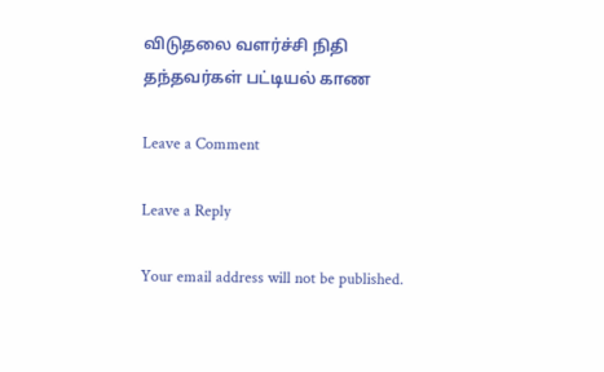விடுதலை வளர்ச்சி நிதி தந்தவர்கள் பட்டியல் காண

Leave a Comment

Leave a Reply

Your email address will not be published.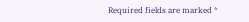Required fields are marked *